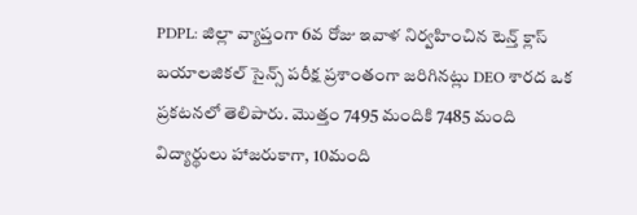PDPL: జిల్లా వ్యాప్తంగా 6వ రోజు ఇవాళ నిర్వహించిన టెన్త్ క్లాస్ బయాలజికల్ సైన్స్ పరీక్ష ప్రశాంతంగా జరిగినట్లు DEO శారద ఒక ప్రకటనలో తెలిపారు. మొత్తం 7495 మందికి 7485 మంది విద్యార్థులు హాజరుకాగా, 10మంది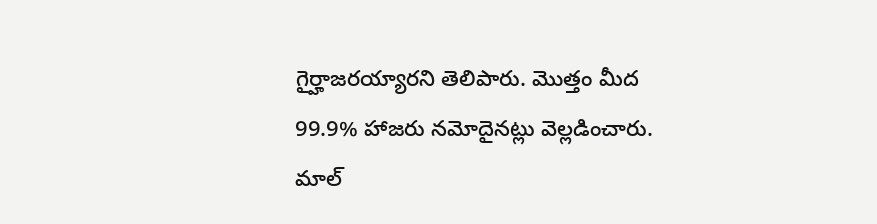గైర్హాజరయ్యారని తెలిపారు. మొత్తం మీద 99.9% హాజరు నమోదైనట్లు వెల్లడించారు. మాల్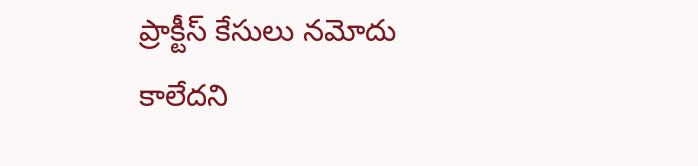ప్రాక్టీస్ కేసులు నమోదు కాలేదని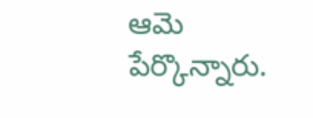ఆమె పేర్కొన్నారు.